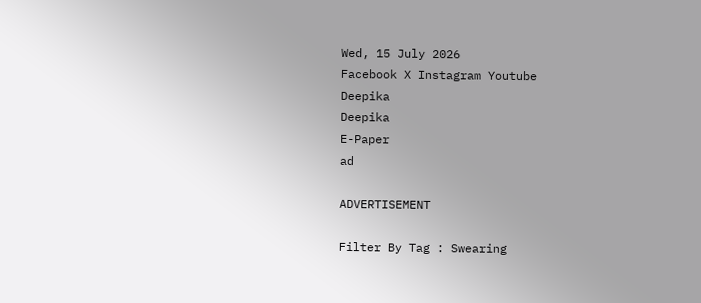Wed, 15 July 2026
Facebook X Instagram Youtube
Deepika
Deepika
E-Paper
ad

ADVERTISEMENT

Filter By Tag : Swearing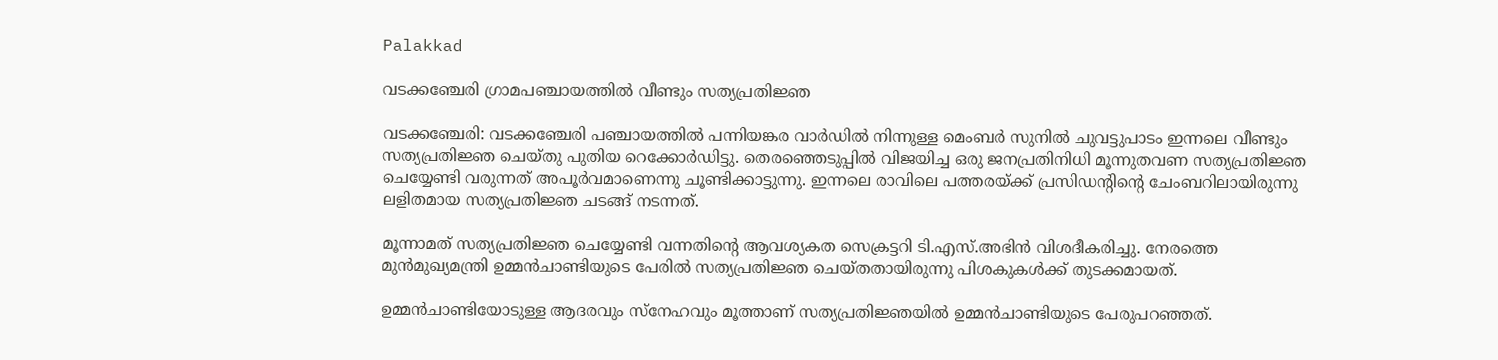Palakkad

വടക്കഞ്ചേരി ഗ്രാമപഞ്ചായത്തിൽ വീണ്ടും സത്യപ്രതിജ്ഞ

വടക്കഞ്ചേരി: വടക്കഞ്ചേരി പഞ്ചായത്തിൽ പന്നിയങ്കര വാർഡിൽ നിന്നുള്ള മെംബർ സുനിൽ ചുവട്ടുപാടം ഇന്നലെ വീണ്ടും സത്യപ്രതിജ്ഞ ചെയ്തു പുതിയ റെക്കോർഡിട്ടു. തെരഞ്ഞെടുപ്പിൽ വിജയിച്ച ഒരു ജനപ്രതിനിധി മൂന്നുതവണ സത്യപ്രതിജ്ഞ ചെയ്യേണ്ടി വരുന്നത് അപൂർവമാണെന്നു ചൂണ്ടിക്കാട്ടുന്നു. ഇന്നലെ രാവിലെ പത്തരയ്ക്ക് പ്രസിഡന്‍റിന്‍റെ ചേംബറിലായിരുന്നു ലളിതമായ സത്യപ്രതിജ്ഞ ചടങ്ങ് നടന്നത്.

മൂന്നാമത് സത്യപ്രതിജ്ഞ ചെയ്യേണ്ടി വന്നതിന്‍റെ ആവശ്യകത സെക്രട്ടറി ടി.എസ്.അഭിൻ വിശദീകരിച്ചു. നേരത്തെ മുൻമുഖ്യമന്ത്രി ഉമ്മൻചാണ്ടിയുടെ പേരിൽ സത്യപ്രതിജ്ഞ ചെയ്തതായിരുന്നു പിശകുകൾക്ക് തുടക്കമായത്.

ഉമ്മൻചാണ്ടിയോടുള്ള ആദരവും സ്നേഹവും മൂത്താണ് സത്യപ്രതിജ്ഞയിൽ ഉമ്മൻചാണ്ടിയുടെ പേരുപറഞ്ഞത്.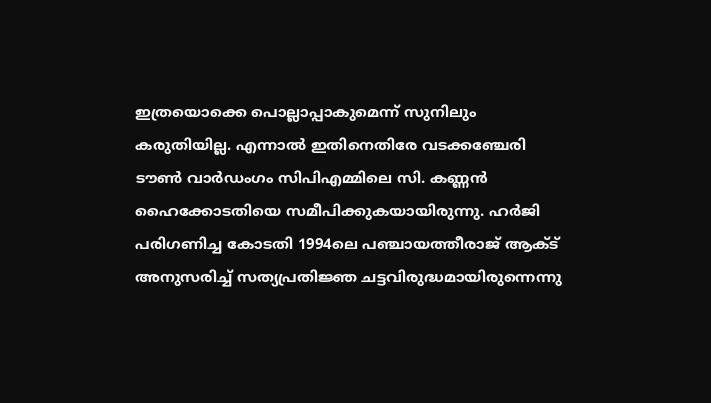ഇത്രയൊക്കെ പൊല്ലാപ്പാകുമെന്ന് സുനിലും കരുതിയില്ല. എന്നാൽ ഇതിനെതിരേ വടക്കഞ്ചേരി ടൗൺ വാർഡംഗം സിപിഎമ്മിലെ സി. കണ്ണൻ ഹൈക്കോടതിയെ സമീപിക്കുകയായിരുന്നു. ഹർജി പരിഗണിച്ച കോടതി 1994ലെ പഞ്ചായത്തീരാജ് ആക്ട് അനുസരിച്ച് സത്യപ്രതിജ്ഞ ചട്ടവിരുദ്ധമായിരുന്നെന്നു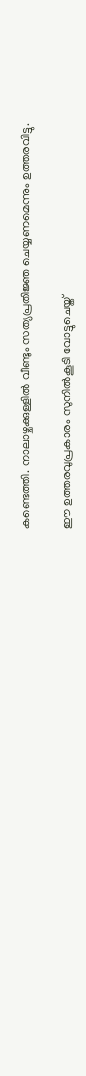കണ്ടെത്തി. നാലാഴ്ചക്കുള്ളിൽ വീണ്ടും സത്യപ്രതിജ്ഞ ചെയ്യണമെന്നും ഉത്തരവിട്ടു.

ഈ ഉത്തരവുപ്രകാരം സുനിൽകൂടി വോട്ടുചെയ്ത്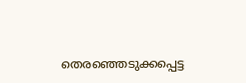തെരഞ്ഞെടുക്കപ്പെട്ട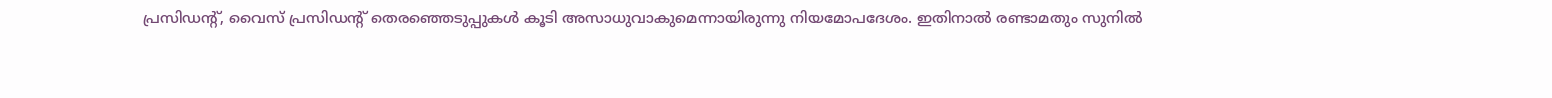പ്രസിഡന്‍റ്, വൈസ് പ്രസിഡന്‍റ് തെരഞ്ഞെടുപ്പുകൾ കൂടി അസാധുവാകുമെന്നായിരുന്നു നിയമോപദേശം. ഇതിനാൽ രണ്ടാമതും സുനിൽ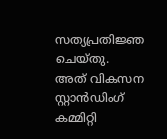സത്യപ്രതിജ്ഞ ചെയ്തു.
അത് വികസന സ്റ്റാൻഡിംഗ് കമ്മിറ്റി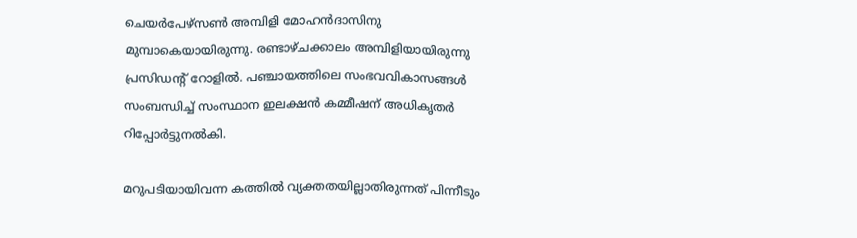ചെയർപേഴ്സൺ അമ്പിളി മോഹൻദാസിനു മുമ്പാകെയായിരുന്നു. രണ്ടാഴ്ചക്കാലം അമ്പിളിയായിരുന്നു പ്രസിഡന്‍റ് റോളിൽ. പഞ്ചായത്തിലെ സംഭവവികാസങ്ങൾ സംബന്ധിച്ച് സംസ്ഥാന ഇലക്ഷൻ കമ്മീഷന് അധികൃതർ റിപ്പോർട്ടുനൽകി.

മറുപടിയായിവന്ന കത്തിൽ വ്യക്തതയില്ലാതിരുന്നത് പിന്നീടും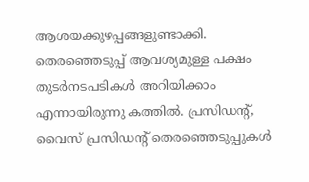ആശയക്കുഴപ്പങ്ങളുണ്ടാക്കി. തെരഞ്ഞെടുപ്പ് ആവശ്യമുള്ള പക്ഷം തുടർനടപടികൾ അറിയിക്കാം എന്നായിരുന്നു കത്തിൽ. പ്രസിഡന്‍റ്, വൈസ് പ്രസിഡന്‍റ് തെരഞ്ഞെടുപ്പുകൾ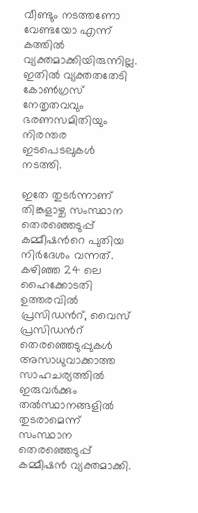വീണ്ടും നടത്തണോ വേണ്ടയോ എന്ന് കത്തിൽ വ്യക്തമാക്കിയിരുന്നില്ല. ഇതിൽ വ്യക്തതതേടി കോൺഗ്രസ് നേതൃതവവും ഭരണസമിതിയും നിരന്തര ഇടപെടലുകൾ നടത്തി.

ഇതേ തുടർന്നാണ് തിങ്കളാഴ്ച സംസ്ഥാന തെരഞ്ഞെടുപ്പ് കമ്മീഷന്‍റെ പുതിയ നിർദേശം വന്നത്. കഴിഞ്ഞ 24 ലെ ഹൈക്കോടതി ഉത്തരവിൽ പ്രസിഡന്‍റ്, വൈസ് പ്രസിഡന്‍റ് തെരഞ്ഞെടുപ്പുകൾ അസാധുവാക്കാത്ത സാഹചര്യത്തിൽ ഇരുവർക്കും തൽസ്ഥാനങ്ങളിൽ തുടരാമെന്ന് സംസ്ഥാന തെരഞ്ഞെടുപ്പ് കമ്മീഷൻ വ്യക്തമാക്കി.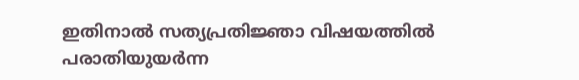ഇതിനാൽ സത്യപ്രതിജ്ഞാ വിഷയത്തിൽ പരാതിയുയർന്ന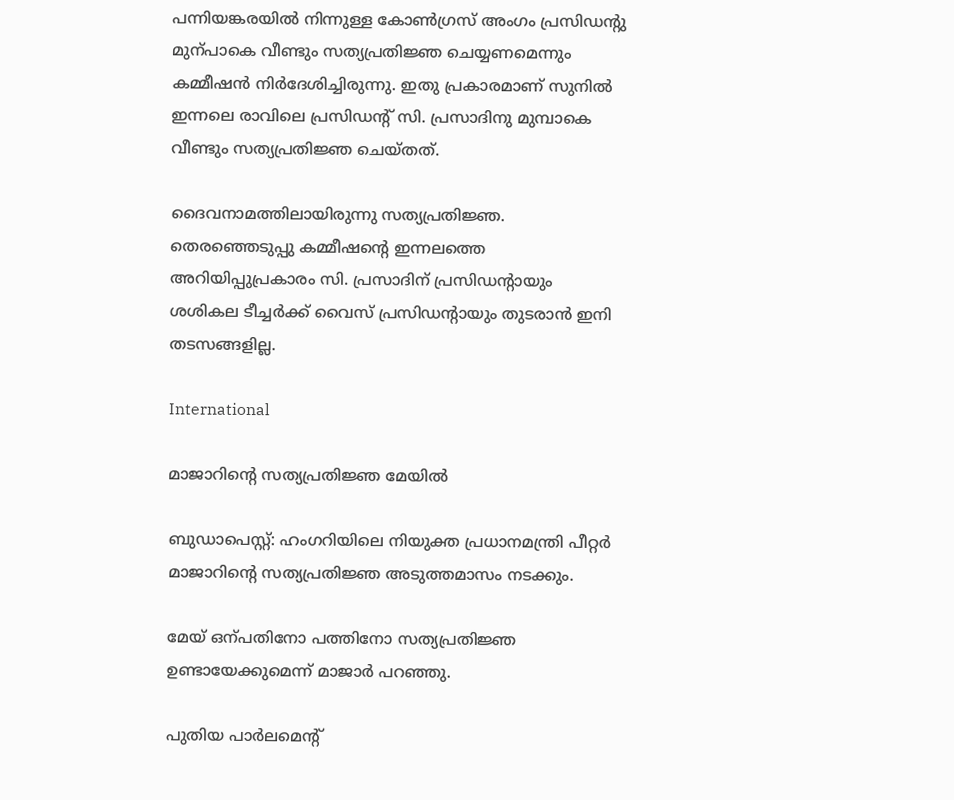പന്നിയങ്കരയിൽ നിന്നുള്ള കോൺഗ്രസ് അംഗം പ്രസിഡന്‍റു മുന്പാകെ വീണ്ടും സത്യപ്രതിജ്ഞ ചെയ്യണമെന്നും കമ്മീഷൻ നിർദേശിച്ചിരുന്നു. ഇതു പ്രകാരമാണ് സുനിൽ ഇന്നലെ രാവിലെ പ്രസിഡന്‍റ് സി. പ്രസാദിനു മുമ്പാകെ വീണ്ടും സത്യപ്രതിജ്ഞ ചെയ്തത്.

ദൈവനാമത്തിലായിരുന്നു സത്യപ്രതിജ്ഞ. തെരഞ്ഞെടുപ്പു കമ്മീഷന്‍റെ ഇന്നലത്തെ അറിയിപ്പുപ്രകാരം സി. പ്രസാദിന് പ്രസിഡന്‍റായും ശശികല ടീച്ചർക്ക് വൈസ് പ്രസിഡന്‍റായും തുടരാൻ ഇനി തടസങ്ങളില്ല.

International

മാജാറിന്‍റെ സത്യപ്രതിജ്ഞ മേയിൽ

ബുഡാപെസ്റ്റ്: ഹംഗറിയിലെ നിയുക്ത പ്രധാനമന്ത്രി പീറ്റർ മാജാറിന്‍റെ സത്യപ്രതിജ്ഞ അടുത്തമാസം നടക്കും.

മേയ് ഒന്പതിനോ പത്തിനോ സത്യപ്രതിജ്ഞ ഉണ്ടായേക്കുമെന്ന് മാജാർ പറഞ്ഞു.

പുതിയ പാർലമെന്‍റ്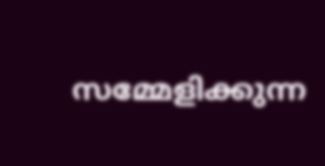സമ്മേളിക്കുന്ന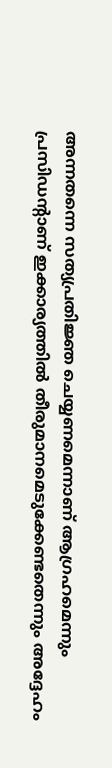അന്നതന്നെ സത്യപ്രതിജ്ഞ ചെയ്യണമെന്നാണ് ആഗ്രഹമെന്നും പ്രസിഡന്‍റാണ് ഇക്കാര്യത്തിൽ തീരുമാനമെടുക്കേണ്ടതെന്നും അദ്ദേഹം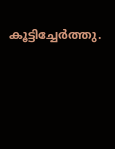കൂട്ടിച്ചേർത്തു.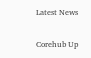Latest News

Corehub Up